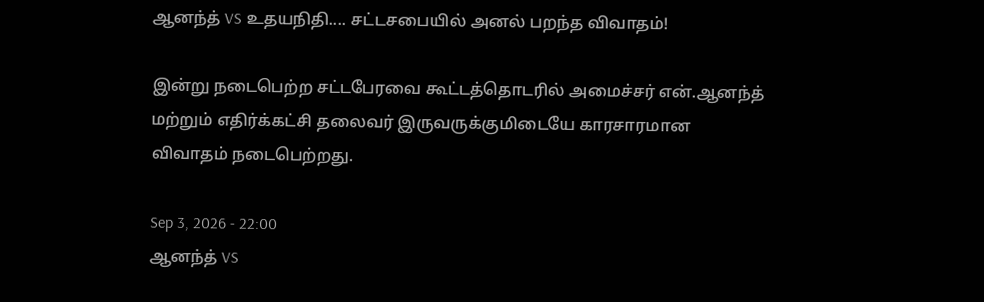ஆனந்த் VS உதயநிதி.... சட்டசபையில் அனல் பறந்த விவாதம்!

இன்று நடைபெற்ற சட்டபேரவை கூட்டத்தொடரில் அமைச்சர் என்.ஆனந்த் மற்றும் எதிர்க்கட்சி தலைவர் இருவருக்குமிடையே காரசாரமான விவாதம் நடைபெற்றது.

Sep 3, 2026 - 22:00
ஆனந்த் VS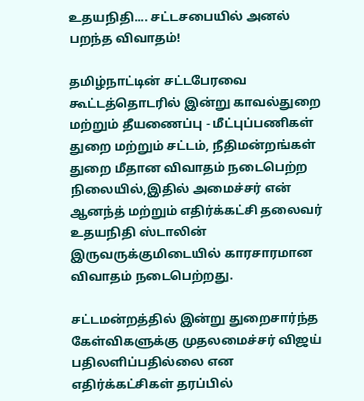உதயநிதி.... சட்டசபையில் அனல் பறந்த விவாதம்!

தமிழ்நாட்டின் சட்டபேரவை கூட்டத்தொடரில் இன்று காவல்துறை மற்றும் தீயணைப்பு - மீட்புப்பணிகள் துறை மற்றும் சட்டம், நீதிமன்றங்கள் துறை மீதான விவாதம் நடைபெற்ற நிலையில்,இதில் அமைச்சர் என் ஆனந்த் மற்றும் எதிர்க்கட்சி தலைவர் உதயநிதி ஸ்டாலின் இருவருக்குமிடையில் காரசாரமான விவாதம் நடைபெற்றது.

சட்டமன்றத்தில் இன்று துறைசார்ந்த கேள்விகளுக்கு முதலமைச்சர் விஜய் பதிலளிப்பதில்லை என எதிர்க்கட்சிகள் தரப்பில்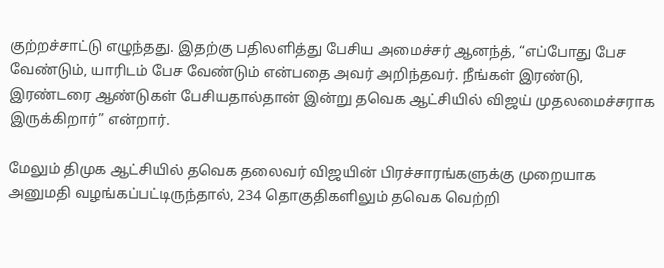குற்றச்சாட்டு எழுந்தது. இதற்கு பதிலளித்து பேசிய அமைச்சர் ஆனந்த், “எப்போது பேச வேண்டும், யாரிடம் பேச வேண்டும் என்பதை அவர் அறிந்தவர். நீங்கள் இரண்டு, இரண்டரை ஆண்டுகள் பேசியதால்தான் இன்று தவெக ஆட்சியில் விஜய் முதலமைச்சராக இருக்கிறார்” என்றார்.

மேலும் திமுக ஆட்சியில் தவெக தலைவர் விஜயின் பிரச்சாரங்களுக்கு முறையாக அனுமதி வழங்கப்பட்டிருந்தால், 234 தொகுதிகளிலும் தவெக வெற்றி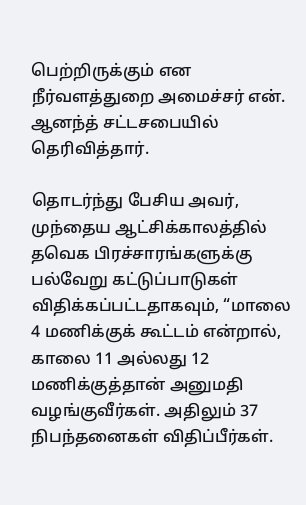பெற்றிருக்கும் என நீர்வளத்துறை அமைச்சர் என். ஆனந்த் சட்டசபையில் தெரிவித்தார்.

தொடர்ந்து பேசிய அவர், முந்தைய ஆட்சிக்காலத்தில் தவெக பிரச்சாரங்களுக்கு பல்வேறு கட்டுப்பாடுகள் விதிக்கப்பட்டதாகவும், “மாலை 4 மணிக்குக் கூட்டம் என்றால், காலை 11 அல்லது 12 மணிக்குத்தான் அனுமதி வழங்குவீர்கள். அதிலும் 37 நிபந்தனைகள் விதிப்பீர்கள்.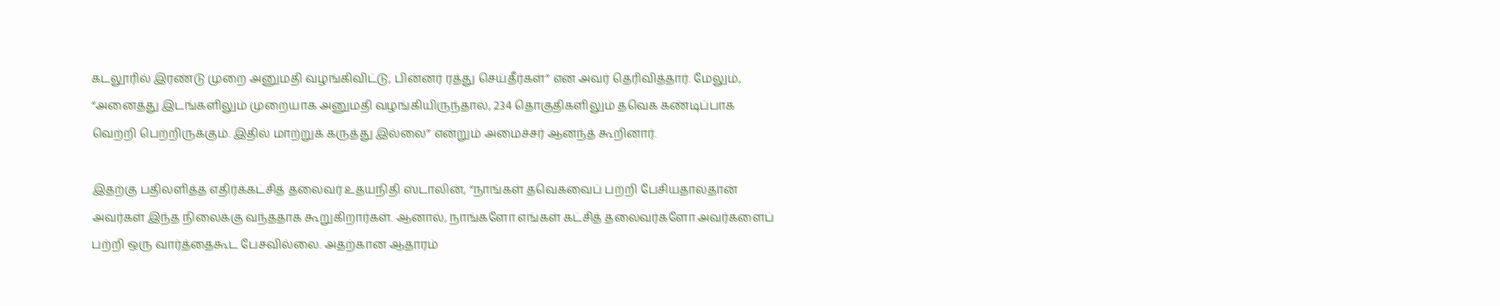கடலூரில் இரண்டு முறை அனுமதி வழங்கிவிட்டு, பின்னர் ரத்து செய்தீர்கள்” என அவர் தெரிவித்தார். மேலும், “அனைத்து இடங்களிலும் முறையாக அனுமதி வழங்கியிருந்தால், 234 தொகுதிகளிலும் தவெக கண்டிப்பாக வெற்றி பெற்றிருக்கும். இதில் மாற்றுக் கருத்து இல்லை” என்றும் அமைச்சர் ஆனந்த் கூறினார்.

இதற்கு பதிலளித்த எதிர்க்கட்சித் தலைவர் உதயநிதி ஸ்டாலின், “நாங்கள் தவெகவைப் பற்றி பேசியதால்தான் அவர்கள் இந்த நிலைக்கு வந்ததாக கூறுகிறார்கள். ஆனால், நாங்களோ எங்கள் கட்சித் தலைவர்களோ அவர்களைப் பற்றி ஒரு வார்த்தைகூட பேசவில்லை. அதற்கான ஆதாரம்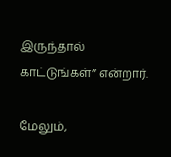இருந்தால் காட்டுங்கள்” என்றார்.

மேலும்,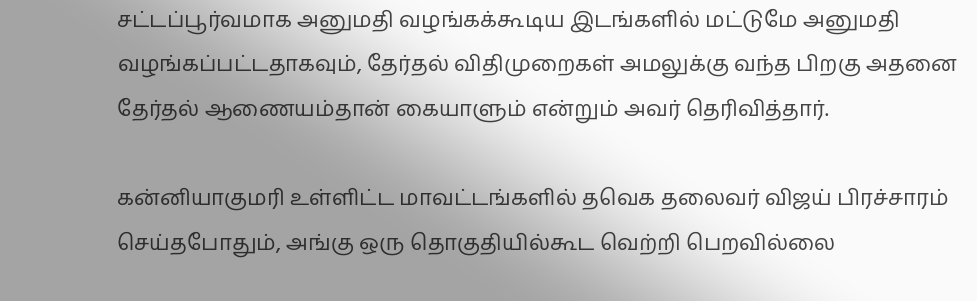சட்டப்பூர்வமாக அனுமதி வழங்கக்கூடிய இடங்களில் மட்டுமே அனுமதி வழங்கப்பட்டதாகவும், தேர்தல் விதிமுறைகள் அமலுக்கு வந்த பிறகு அதனை தேர்தல் ஆணையம்தான் கையாளும் என்றும் அவர் தெரிவித்தார்.

கன்னியாகுமரி உள்ளிட்ட மாவட்டங்களில் தவெக தலைவர் விஜய் பிரச்சாரம் செய்தபோதும், அங்கு ஒரு தொகுதியில்கூட வெற்றி பெறவில்லை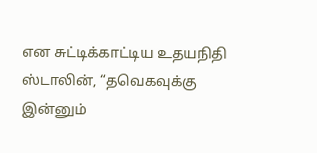என சுட்டிக்காட்டிய உதயநிதி ஸ்டாலின், “தவெகவுக்கு இன்னும்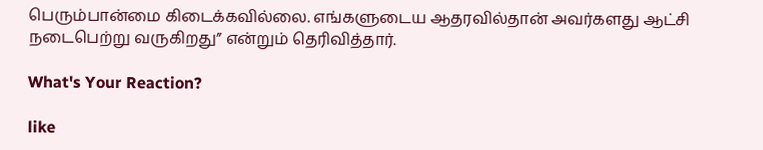பெரும்பான்மை கிடைக்கவில்லை. எங்களுடைய ஆதரவில்தான் அவர்களது ஆட்சி நடைபெற்று வருகிறது” என்றும் தெரிவித்தார்.

What's Your Reaction?

like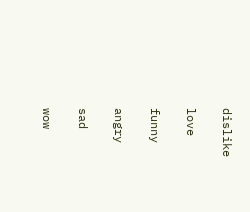dislike

love

funny

angry

sad

wow